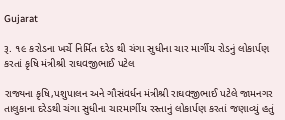Gujarat

રૂ. ૧૯ કરોડના ખર્ચે નિર્મિત દરેડ થી ચંગા સુધીના ચાર માર્ગીય રોડનું લોકાર્પણ કરતાં કૃષિ મંત્રીશ્રી રાઘવજીભાઈ પટેલ

રાજ્યના કૃષિ,પશુપાલન અને ગૌસંવર્ધન મંત્રીશ્રી રાઘવજીભાઈ પટેલે જામનગર તાલુકાના દરેડથી ચંગા સુધીના ચારમાર્ગીય રસ્તાનું લોકાર્પણ કરતાં જણાવ્યું હતું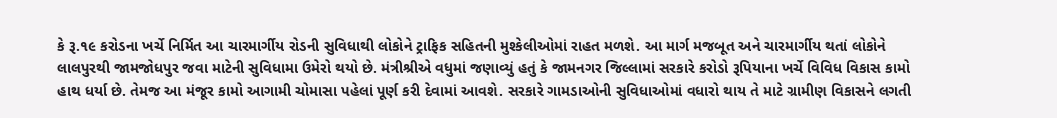કે રૂ.૧૯ કરોડના ખર્ચે નિર્મિત આ ચારમાર્ગીય રોડની સુવિધાથી લોકોને ટ્રાફિક સહિતની મુશ્કેલીઓમાં રાહત મળશે. આ માર્ગ મજબૂત અને ચારમાર્ગીય થતાં લોકોને લાલપુરથી જામજોધપુર જવા માટેની સુવિધામા ઉમેરો થયો છે. મંત્રીશ્રીએ વધુમાં જણાવ્યું હતું કે જામનગર જિલ્લામાં સરકારે કરોડો રૂપિયાના ખર્ચે વિવિધ વિકાસ કામો હાથ ધર્યા છે. તેમજ આ મંજૂર કામો આગામી ચોમાસા પહેલાં પૂર્ણ કરી દેવામાં આવશે. સરકારે ગામડાઓની સુવિધાઓમાં વધારો થાય તે માટે ગ્રામીણ વિકાસને લગતી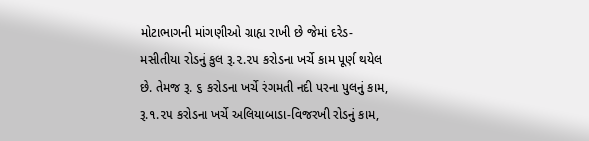મોટાભાગની માંગણીઓ ગ્રાહ્ય રાખી છે જેમાં દરેડ- મસીતીયા રોડનું કુલ રૂ.૨.૨૫ કરોડના ખર્ચે કામ પૂર્ણ થયેલ છે. તેમજ રૂ. ૬ કરોડના ખર્ચે રંગમતી નદી પરના પુલનું કામ, રૂ.૧.૨૫ કરોડના ખર્ચે અલિયાબાડા-વિજરખી રોડનું કામ,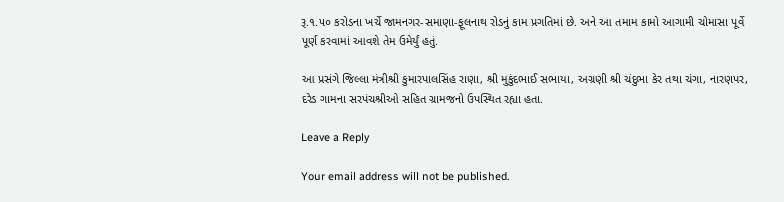રૂ.૧.૫૦ કરોડના ખર્ચે જામનગર-સમાણા-ફૂલનાથ રોડનું કામ પ્રગતિમાં છે. અને આ તમામ કામો આગામી ચોમાસા પૂર્વે પૂર્ણ કરવામાં આવશે તેમ ઉમેર્યું હતું.

આ પ્રસંગે જિલ્લા મંત્રીશ્રી કુમારપાલસિંહ રાણા, શ્રી મુકુંદભાઈ સભાયા, અગ્રણી શ્રી ચંદુભા કેર તથા ચંગા, નારણપર, દરેડ ગામના સરપંચશ્રીઓ સહિત ગ્રામજનો ઉપસ્થિત રહ્યા હતા.

Leave a Reply

Your email address will not be published.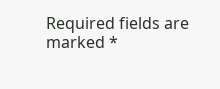Required fields are marked *